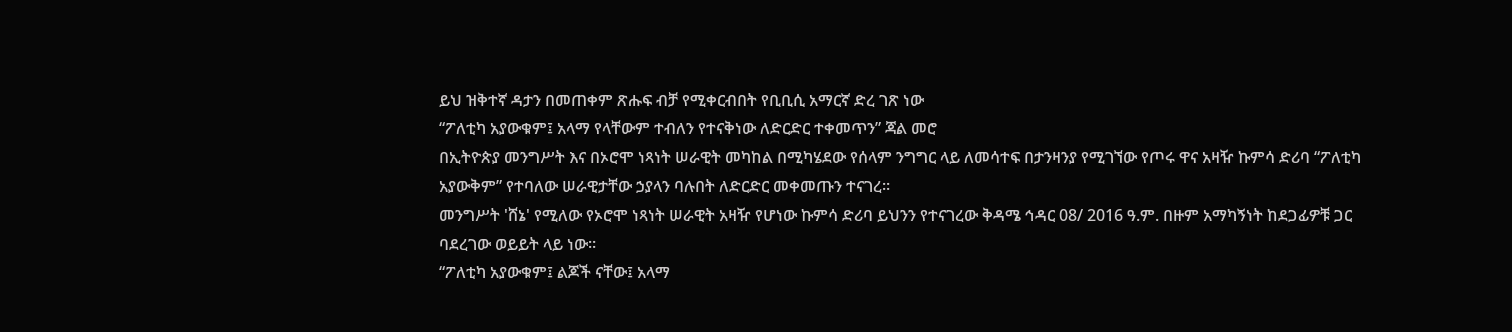ይህ ዝቅተኛ ዳታን በመጠቀም ጽሑፍ ብቻ የሚቀርብበት የቢቢሲ አማርኛ ድረ ገጽ ነው
“ፖለቲካ አያውቁም፤ አላማ የላቸውም ተብለን የተናቅነው ለድርድር ተቀመጥን” ጃል መሮ
በኢትዮጵያ መንግሥት እና በኦሮሞ ነጻነት ሠራዊት መካከል በሚካሄደው የሰላም ንግግር ላይ ለመሳተፍ በታንዛንያ የሚገኘው የጦሩ ዋና አዛዥ ኩምሳ ድሪባ “ፖለቲካ አያውቅም” የተባለው ሠራዊታቸው ኃያላን ባሉበት ለድርድር መቀመጡን ተናገረ።
መንግሥት 'ሸኔ' የሚለው የኦሮሞ ነጻነት ሠራዊት አዛዥ የሆነው ኩምሳ ድሪባ ይህንን የተናገረው ቅዳሜ ኅዳር 08/ 2016 ዓ.ም. በዙም አማካኝነት ከደጋፊዎቹ ጋር ባደረገው ወይይት ላይ ነው።
“ፖለቲካ አያውቁም፤ ልጆች ናቸው፤ አላማ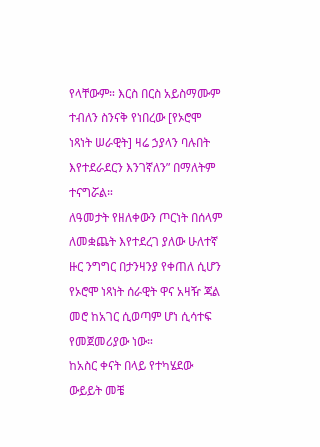የላቸውም። እርስ በርስ አይስማሙም ተብለን ስንናቅ የነበረው [የኦሮሞ ነጻነት ሠራዊት] ዛሬ ኃያላን ባሉበት እየተደራደርን እንገኛለን” በማለትም ተናግሯል።
ለዓመታት የዘለቀውን ጦርነት በሰላም ለመቋጨት እየተደረገ ያለው ሁለተኛ ዙር ንግግር በታንዛንያ የቀጠለ ሲሆን የኦሮሞ ነጻነት ሰራዊት ዋና አዛዥ ጃል መሮ ከአገር ሲወጣም ሆነ ሲሳተፍ የመጀመሪያው ነው።
ከአስር ቀናት በላይ የተካሄደው ውይይት መቼ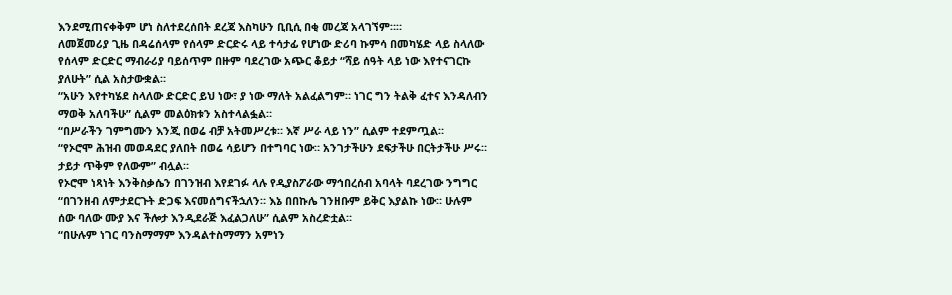እንደሚጠናቀቅም ሆነ ስለተደረሰበት ደረጃ እስካሁን ቢቢሲ በቂ መረጃ አላገኘም።።
ለመጀመሪያ ጊዜ በዳሬሰላም የሰላም ድርድሩ ላይ ተሳታፊ የሆነው ድሪባ ኩምሳ በመካሄድ ላይ ስላለው የሰላም ድርድር ማብራሪያ ባይሰጥም በዙም ባደረገው አጭር ቆይታ “ሻይ ሰዓት ላይ ነው እየተናገርኩ ያለሁት” ሲል አስታውቋል።
“አሁን እየተካሄደ ስላለው ድርድር ይህ ነው፣ ያ ነው ማለት አልፈልግም። ነገር ግን ትልቅ ፈተና እንዳለብን ማወቅ አለባችሁ” ሲልም መልዕክቱን አስተላልፏል።
“በሥራችን ገምግሙን እንጂ በወሬ ብቻ አትመሥረቱ። እኛ ሥራ ላይ ነን” ሲልም ተደምጧል።
“የኦሮሞ ሕዝብ መወዳደር ያለበት በወሬ ሳይሆን በተግባር ነው። አንገታችሁን ደፍታችሁ በርትታችሁ ሥሩ። ታይታ ጥቅም የለውም” ብሏል።
የኦሮሞ ነጻነት እንቅስቃሴን በገንዝብ እየደገፉ ላሉ የዲያስፖራው ማኅበረሰብ አባላት ባደረገው ንግግር “በገንዘብ ለምታደርጉት ድጋፍ እናመሰግናችኋለን። እኔ በበኩሌ ገንዘቡም ይቅር እያልኩ ነው። ሁሉም ሰው ባለው ሙያ እና ችሎታ እንዲደራጅ እፈልጋለሁ” ሲልም አስረድቷል።
“በሁሉም ነገር ባንስማማም እንዳልተስማማን አምነን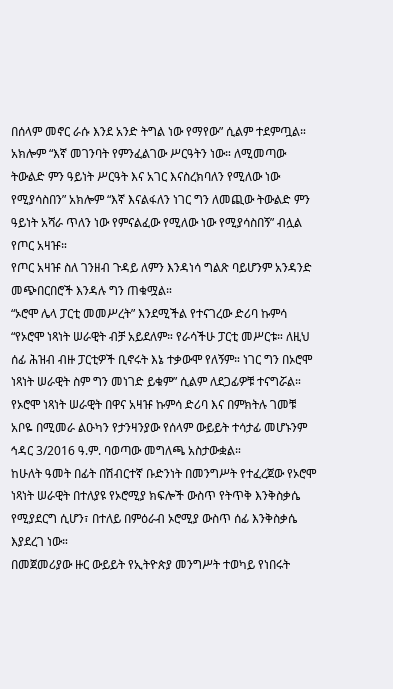በሰላም መኖር ራሱ እንደ አንድ ትግል ነው የማየው” ሲልም ተደምጧል።
አክሎም “እኛ መገንባት የምንፈልገው ሥርዓትን ነው። ለሚመጣው ትውልድ ምን ዓይነት ሥርዓት እና አገር እናስረክባለን የሚለው ነው የሚያሳስበን” አክሎም “እኛ እናልፋለን ነገር ግን ለመጪው ትውልድ ምን ዓይነት አሻራ ጥለን ነው የምናልፈው የሚለው ነው የሚያሳስበኝ” ብሏል የጦር አዛዡ።
የጦር አዛዡ ስለ ገንዘብ ጉዳይ ለምን እንዳነሳ ግልጽ ባይሆንም አንዳንድ መጭበርበሮች እንዳሉ ግን ጠቁሟል።
“ኦሮሞ ሌላ ፓርቲ መመሥረት” እንደሚችል የተናገረው ድሪባ ኩምሳ “የኦሮሞ ነጻነት ሠራዊት ብቻ አይደለም። የራሳችሁ ፓርቲ መሥርቱ። ለዚህ ሰፊ ሕዝብ ብዙ ፓርቲዎች ቢኖሩት እኔ ተቃውሞ የለኝም። ነገር ግን በኦሮሞ ነጻነት ሠራዊት ስም ግን መነገድ ይቁም” ሲልም ለደጋፊዎቹ ተናግሯል።
የኦሮሞ ነጻነት ሠራዊት በዋና አዛዡ ኩምሳ ድሪባ እና በምክትሉ ገመቹ አቦዬ በሚመራ ልዑካን የታንዛንያው የሰላም ውይይት ተሳታፊ መሆኑንም ኅዳር 3/2016 ዓ.ም. ባወጣው መግለጫ አስታውቋል።
ከሁለት ዓመት በፊት በሽብርተኛ ቡድንነት በመንግሥት የተፈረጀው የኦሮሞ ነጻነት ሠራዊት በተለያዩ የኦሮሚያ ክፍሎች ውስጥ የትጥቅ እንቅስቃሴ የሚያደርግ ሲሆን፣ በተለይ በምዕራብ ኦሮሚያ ውስጥ ሰፊ እንቅስቃሴ እያደረገ ነው።
በመጀመሪያው ዙር ውይይት የኢትዮጵያ መንግሥት ተወካይ የነበሩት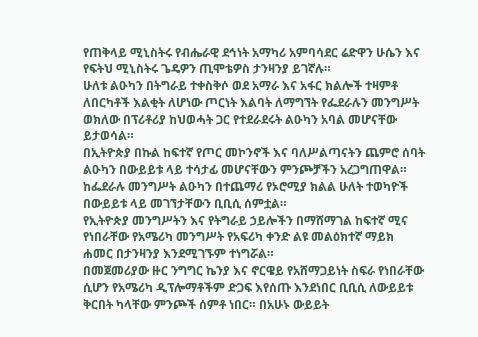የጠቅላይ ሚኒስትሩ የብሔራዊ ደኅነት አማካሪ አምባሳደር ሬድዋን ሁሴን እና የፍትህ ሚኒስትሩ ጌዴዎን ጢሞቴዎስ ታንዛንያ ይገኛሉ።
ሁለቱ ልዑካን በትግራይ ተቀስቅሶ ወደ አማራ እና አፋር ክልሎች ተዛምቶ ለበርካቶች እልቂት ለሆነው ጦርነት እልባት ለማግኘት የፌደራሉን መንግሥት ወክለው በፕሪቶሪያ ከህወሓት ጋር የተደራደሩት ልዑካን አባል መሆናቸው ይታወሳል።
በኢትዮጵያ በኩል ከፍተኛ የጦር መኮንኖች እና ባለሥልጣናትን ጨምሮ ሰባት ልዑካን በውይይቱ ላይ ተሳታፊ መሆናቸውን ምንጮቻችን አረጋግጠዋል።
ከፌደራሉ መንግሥት ልዑካን በተጨማሪ የኦሮሚያ ክልል ሁለት ተወካዮች በውይይቱ ላይ መገኘታቸውን ቢቢሲ ሰምቷል።
የኢትዮጵያ መንግሥትን እና የትግራይ ኃይሎችን በማሸማገል ከፍተኛ ሚና የነበራቸው የአሜሪካ መንግሥት የአፍሪካ ቀንድ ልዩ መልዕክተኛ ማይክ ሐመር በታንዛንያ እንደሚገኙም ተነግሯል።
በመጀመሪያው ዙር ንግግር ኬንያ እና ኖርዌይ የአሸማጋይነት ስፍራ የነበራቸው ሲሆን የአሜሪካ ዲፕሎማቶችም ድጋፍ እየሰጡ እንደነበር ቢቢሲ ለውይይቱ ቅርበት ካላቸው ምንጮች ሰምቶ ነበር። በአሁኑ ውይይት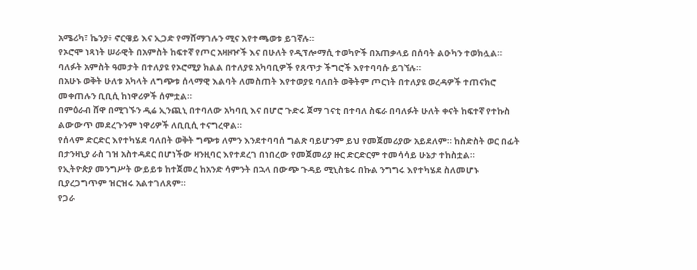አሜሪካ፣ ኬንያ፥ ኖርዌይ እና ኢጋድ የማሸማገሉን ሚና እየተጫወቱ ይገኛሉ።
የኦሮሞ ነጻነት ሠራዊት በአምስት ከፍተኛ የጦር አዛዞዦች እና በሁለት የዲፕሎማሲ ተወካዮች በአጠቃላይ በሰባት ልዑካን ተወክሏል።
ባለፉት አምስት ዓመታት በተለያዩ የኦሮሚያ ክልል በተለያዩ አካባቢዎች የጸጥታ ችግሮች እየተባባሱ ይገኘሉ።
በአሁኑ ወቅት ሁለቱ አካላት ለግጭቱ ሰላማዊ እልባት ለመስጠት እየተወያዩ ባለበት ወቅትም ጦርነት በተለያዩ ወረዳዎች ተጠናክሮ መቀጠሉን ቢቢሲ ከነዋሪዎች ሰምቷል።
በምዕራብ ሸዋ በሚገኙን ዲሬ ኢንጪኒ በተባለው አካባቢ እና በሆሮ ጉድሩ ጀማ ገናቲ በተባለ ስፍራ በባለፉት ሁለት ቀናት ከፍተኛ የተኩስ ልውውጥ መደረጉንም ነዋሪዎች ለቢቢሲ ተናግረዋል።
የሰላም ድርድር እየተካሄደ ባለበት ወቅት ግጭቱ ለምን እንደተባባሰ ግልጽ ባይሆንም ይህ የመጀመሪያው አይደለም። ከስድስት ወር በፊት በታንዛኒያ ራስ ገዝ አስተዳደር በሆነችው ዛንዚባር እየተደረገ በነበረው የመጀመሪያ ዙር ድርድርም ተመሳሳይ ሁኔታ ተከስቷል።
የኢትዮጵያ መንግሥት ውይይቱ ከተጀመረ ከአንድ ሳምንት በኋላ በውጭ ጉዳይ ሚኒስቴሩ በኩል ንግግሩ እየተካሄደ ስለመሆኑ ቢያረጋግጥም ዝርዝሩ አልተገለጸም።
የጋራ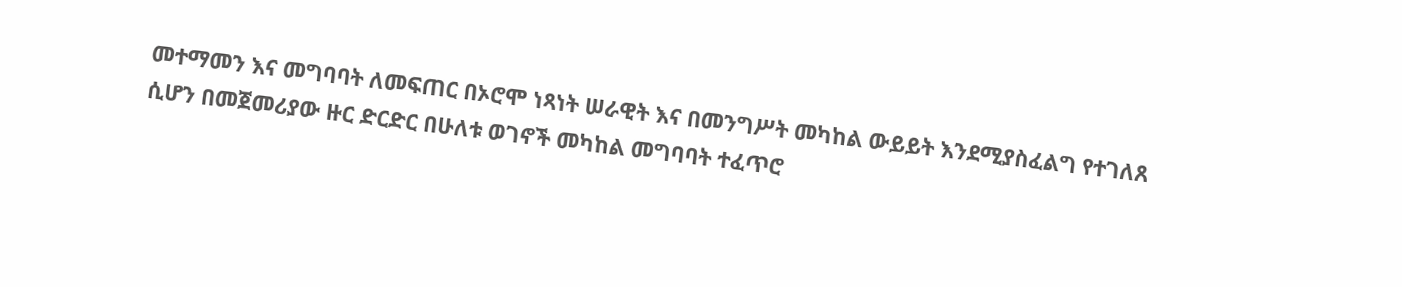መተማመን እና መግባባት ለመፍጠር በኦሮሞ ነጻነት ሠራዊት እና በመንግሥት መካከል ውይይት እንደሚያስፈልግ የተገለጸ ሲሆን በመጀመሪያው ዙር ድርድር በሁለቱ ወገኖች መካከል መግባባት ተፈጥሮ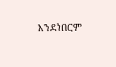እንደነበርም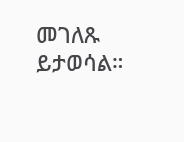መገለጹ ይታወሳል።